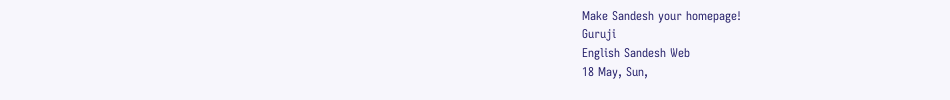Make Sandesh your homepage!
Guruji
English Sandesh Web
18 May, Sun,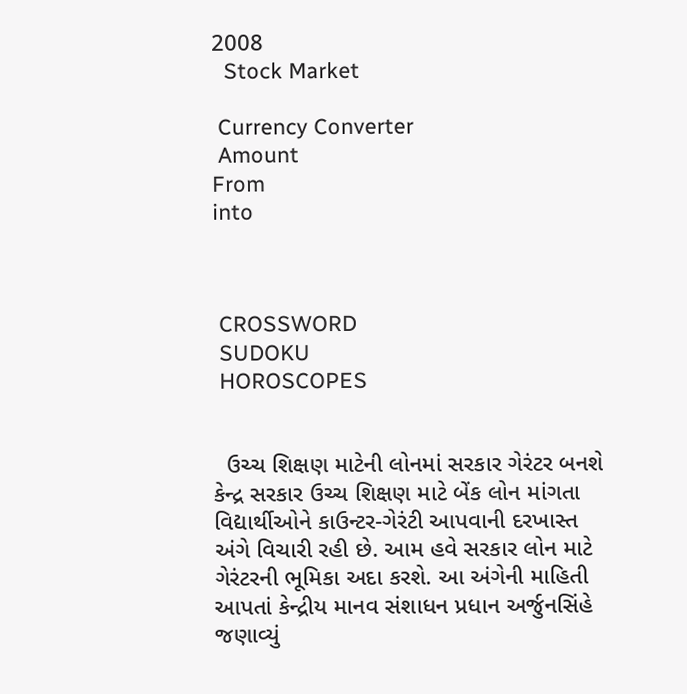2008
  Stock Market

 Currency Converter
 Amount
From
into



 CROSSWORD
 SUDOKU
 HOROSCOPES


  ઉચ્ચ શિક્ષણ માટેની લોનમાં સરકાર ગેરંટર બનશે
કેન્દ્ર સરકાર ઉચ્ચ શિક્ષણ માટે બેંક લોન માંગતા વિદ્યાર્થીઓને કાઉન્ટર-ગેરંટી આપવાની દરખાસ્ત અંગે વિચારી રહી છે. આમ હવે સરકાર લોન માટે ગેરંટરની ભૂમિકા અદા કરશે. આ અંગેની માહિતી આપતાં કેન્દ્રીય માનવ સંશાધન પ્રધાન અર્જુનસિંહે જણાવ્યું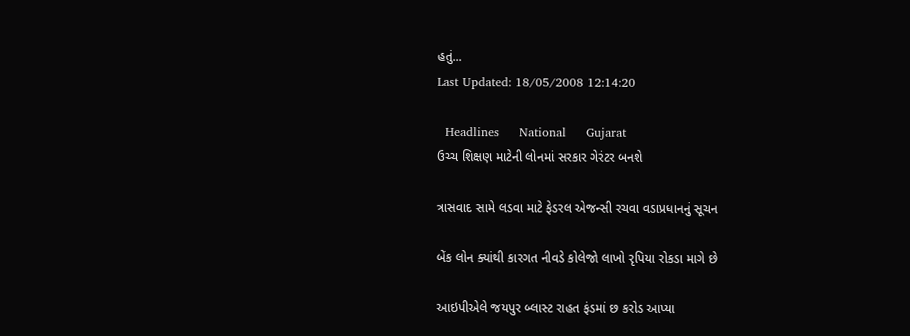હતું...
Last Updated: 18/05/2008 12:14:20

  Headlines     National     Gujarat
ઉચ્ચ શિક્ષણ માટેની લોનમાં સરકાર ગેરંટર બનશે

ત્રાસવાદ સામે લડવા માટે ફેડરલ એજન્સી રચવા વડાપ્રધાનનું સૂચન

બેંક લોન ક્યાંથી કારગત નીવડે કોલેજો લાખો રૃપિયા રોકડા માગે છે

આઇપીએલે જયપુર બ્લાસ્ટ રાહત ફંડમાં છ કરોડ આપ્યા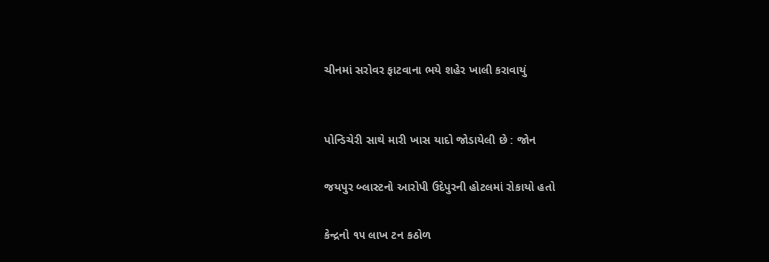ચીનમાં સરોવર ફાટવાના ભયે શહેર ખાલી કરાવાયું


પોન્ડિચેરી સાથે મારી ખાસ યાદો જોડાયેલી છે : જોન

જયપુર બ્લાસ્ટનો આરોપી ઉદેપુરની હોટલમાં રોકાયો હતો

કેન્દ્રનો ૧૫ લાખ ટન કઠોળ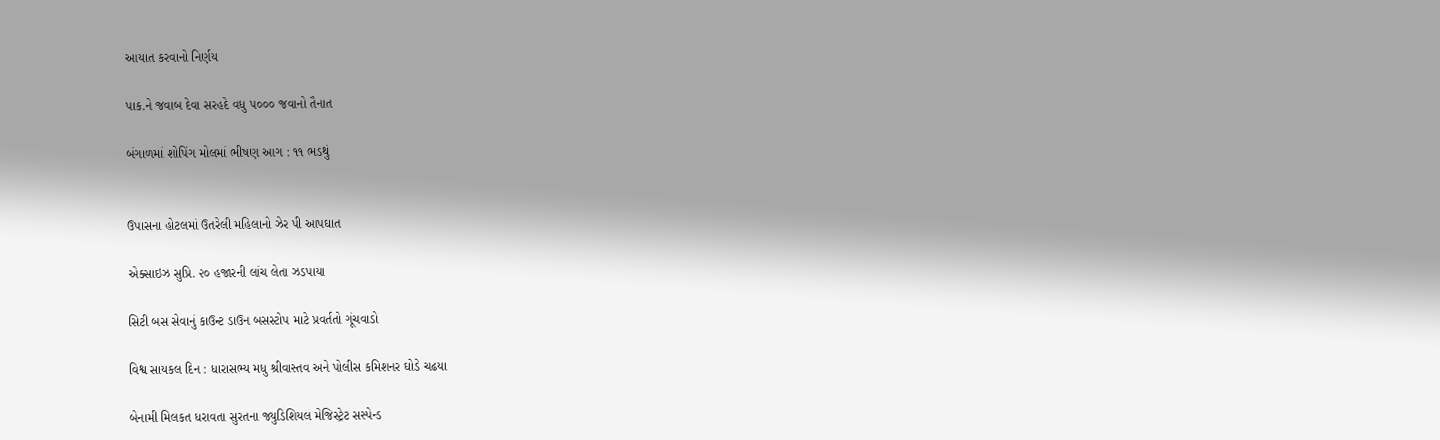આયાત કરવાનો નિર્ણય

પાક.ને જવાબ દેવા સરહદે વધુ ૫૦૦૦ જવાનો તૈનાત

બંગાળમાં શોપિંગ મોલમાં ભીષણ આગ : ૧૧ ભડથું


ઉપાસના હોટલમાં ઉતરેલી મહિલાનો ઝેર પી આપઘાત

એક્સાઇઝ સુપ્રિ. ૨૦ હજારની લાંચ લેતા ઝડપાયા

સિટી બસ સેવાનું કાઉન્ટ ડાઉન બસસ્ટોપ માટે પ્રવર્તતો ગૂંચવાડો

વિશ્વ સાયકલ દિન : ધારાસભ્ય મધુ શ્રીવાસ્તવ અને પોલીસ કમિશનર ઘોડે ચઢયા

બેનામી મિલકત ધરાવતા સુરતના જ્યુડિશિયલ મેજિસ્ટ્રેટ સસ્પેન્ડ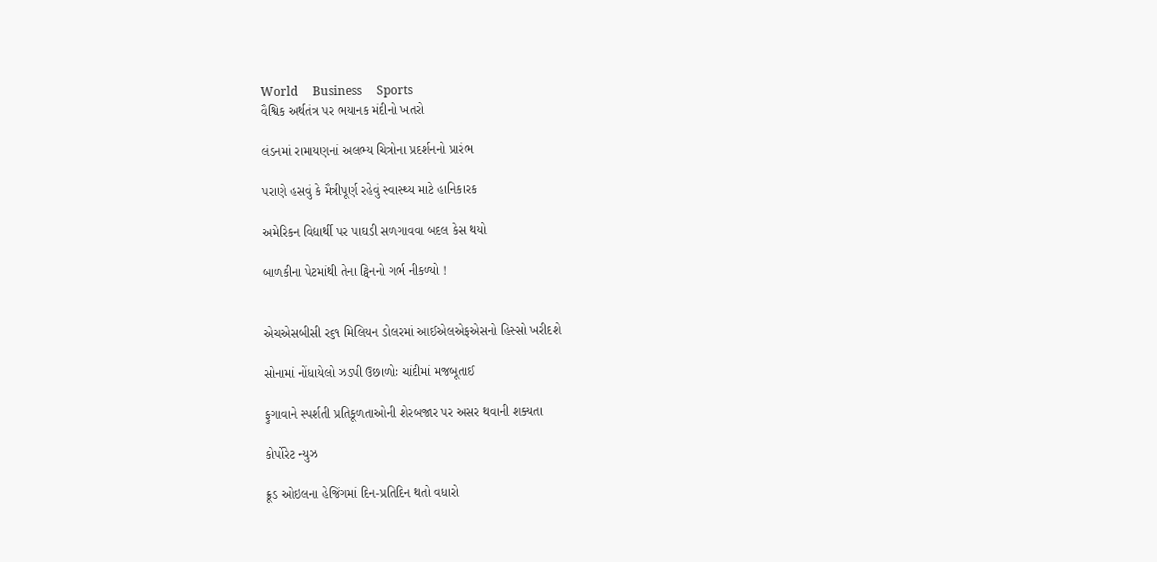World     Business     Sports
વૈશ્વિક અર્થતંત્ર પર ભયાનક મંદીનો ખતરો

લંડનમાં રામાયણનાં અલભ્ય ચિત્રોના પ્રદર્શનનો પ્રારંભ

પરાણે હસવું કે મૈત્રીપૂર્ણ રહેવું સ્વાસ્થ્ય માટે હાનિકારક

અમેરિકન વિદ્યાર્થી પર પાઘડી સળગાવવા બદલ કેસ થયો

બાળકીના પેટમાંથી તેના ટ્વિનનો ગર્ભ નીકળ્યો !


એચએસબીસી ર૬૧ મિલિયન ડોલરમાં આઈએલએફએસનો હિસ્સો ખરીદશે

સોનામાં નોંધાયેલો ઝડપી ઉછાળોઃ ચાંદીમાં મજબૂતાઈ

ફુગાવાને સ્પર્શતી પ્રતિકૂળતાઓની શેરબજાર પર અસર થવાની શક્યતા

કોર્પોરેટ ન્યુઝ

ક્રૂડ ઓઇલના હેજિંગમાં દિન-પ્રતિદિન થતો વધારો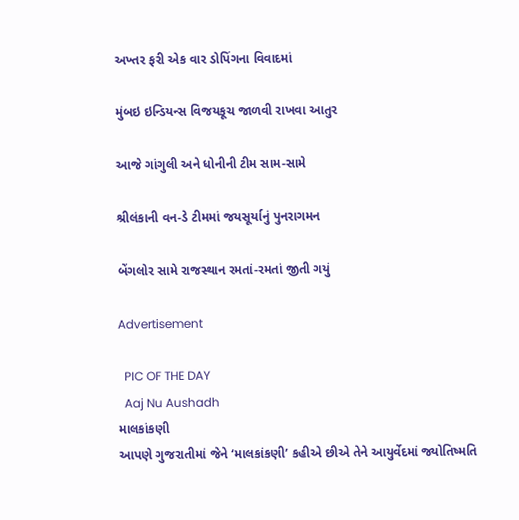અખ્તર ફરી એક વાર ડોપિંગના વિવાદમાં

મુંબઇ ઇન્ડિયન્સ વિજયકૂચ જાળવી રાખવા આતુર

આજે ગાંગુલી અને ધોનીની ટીમ સામ-સામે

શ્રીલંકાની વન-ડે ટીમમાં જયસૂર્યાનું પુનરાગમન

બેંગલોર સામે રાજસ્થાન રમતાં-રમતાં જીતી ગયું

Advertisement

  PIC OF THE DAY
  Aaj Nu Aushadh
માલકાંકણી
આપણે ગુજરાતીમાં જેને ‘માલકાંકણી’ કહીએ છીએ તેને આયુર્વેદમાં જ્યોતિષ્મતિ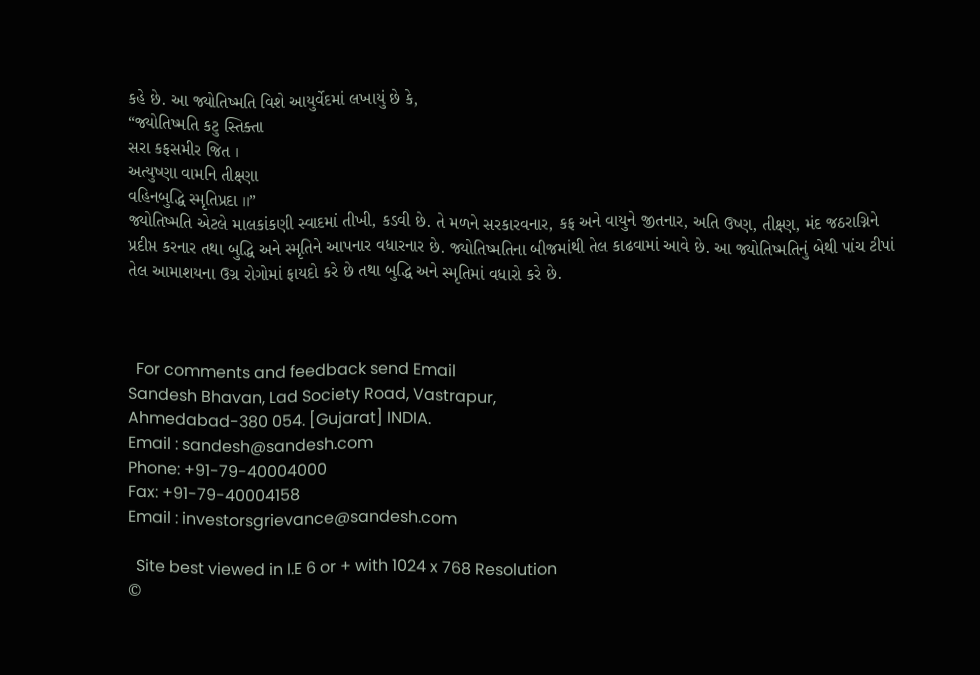કહે છે. આ જ્યોતિષ્મતિ વિશે આયુર્વેદમાં લખાયું છે કે,
“જ્યોતિષ્મતિ કટુ સ્તિક્તા
સરા કફસમીર જિત ।
અત્યુષ્ણા વામનિ તીક્ષ્ણા
વહિનબુદ્ધિ સ્મૃતિપ્રદા ।।”
જ્યોતિષ્મતિ એટલે માલકાંકણી સ્વાદમાં તીખી, કડવી છે. તે મળને સરકારવનાર, કફ અને વાયુને જીતનાર, અતિ ઉષ્ણ, તીક્ષ્ણ, મંદ જઠરાગ્નિને પ્રદીપ્ત કરનાર તથા બુદ્ધિ અને સ્મૃતિને આપનાર વધારનાર છે. જ્યોતિષ્મતિના બીજમાંથી તેલ કાઢવામાં આવે છે. આ જ્યોતિષ્મતિનું બેથી પાંચ ટીપાં તેલ આમાશયના ઉગ્ર રોગોમાં ફાયદો કરે છે તથા બુદ્ધિ અને સ્મૃતિમાં વધારો કરે છે.



  For comments and feedback send Email
Sandesh Bhavan, Lad Society Road, Vastrapur,
Ahmedabad-380 054. [Gujarat] INDIA.
Email : sandesh@sandesh.com
Phone: +91-79-40004000
Fax: +91-79-40004158
Email : investorsgrievance@sandesh.com

  Site best viewed in I.E 6 or + with 1024 x 768 Resolution
©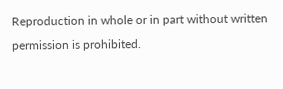Reproduction in whole or in part without written permission is prohibited.